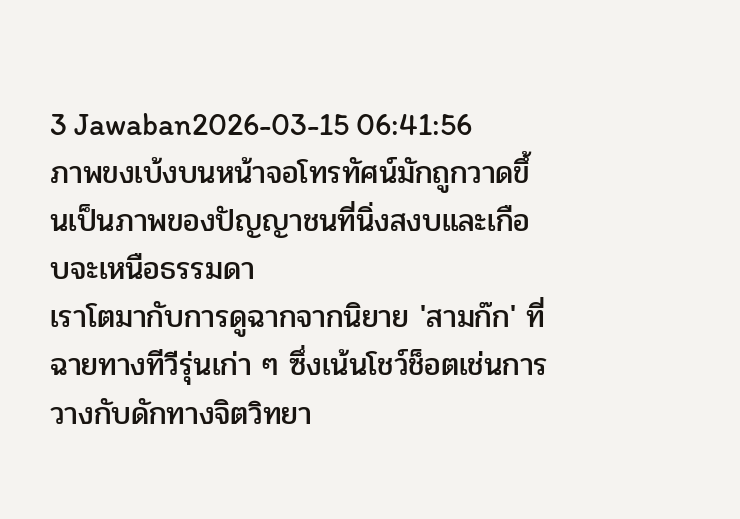3 Jawaban2026-03-15 06:41:56
ภาพขงเบ้งบนหน้าจอโทรทัศน์มักถูกวาดขึ้นเป็นภาพของปัญญาชนที่นิ่งสงบและเกือบจะเหนือธรรมดา
เราโตมากับการดูฉากจากนิยาย 'สามก๊ก' ที่ฉายทางทีวีรุ่นเก่า ๆ ซึ่งเน้นโชว์ช็อตเช่นการวางกับดักทางจิตวิทยา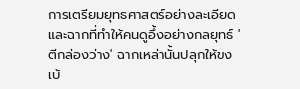การเตรียมยุทธศาสตร์อย่างละเอียด และฉากที่ทำให้คนดูอึ้งอย่างกลยุทธ์ 'ตีกล่องว่าง' ฉากเหล่านั้นปลุกให้ขงเบ้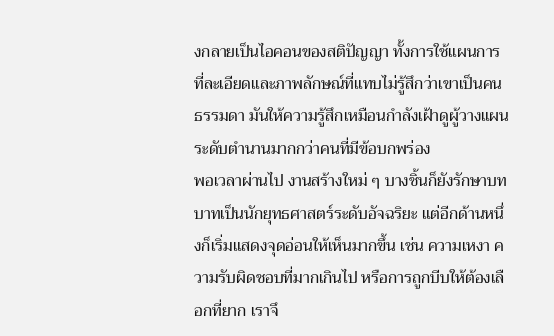งกลายเป็นไอคอนของสติปัญญา ทั้งการใช้แผนการที่ละเอียดและภาพลักษณ์ที่แทบไม่รู้สึกว่าเขาเป็นคนธรรมดา มันให้ความรู้สึกเหมือนกำลังเฝ้าดูผู้วางแผนระดับตำนานมากกว่าคนที่มีข้อบกพร่อง
พอเวลาผ่านไป งานสร้างใหม่ ๆ บางชิ้นก็ยังรักษาบทบาทเป็นนักยุทธศาสตร์ระดับอัจฉริยะ แต่อีกด้านหนึ่งก็เริ่มแสดงจุดอ่อนให้เห็นมากขึ้น เช่น ความเหงา ความรับผิดชอบที่มากเกินไป หรือการถูกบีบให้ต้องเลือกที่ยาก เราจึ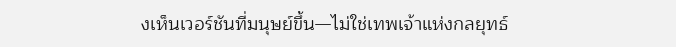งเห็นเวอร์ชันที่มนุษย์ขึ้น—ไม่ใช่เทพเจ้าแห่งกลยุทธ์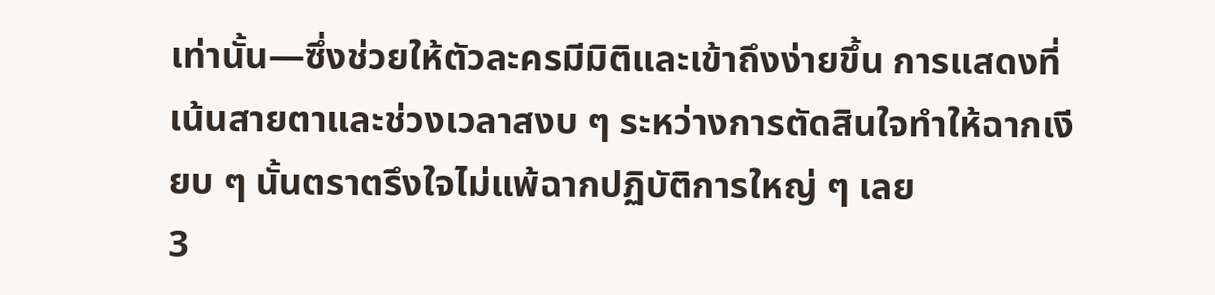เท่านั้น—ซึ่งช่วยให้ตัวละครมีมิติและเข้าถึงง่ายขึ้น การแสดงที่เน้นสายตาและช่วงเวลาสงบ ๆ ระหว่างการตัดสินใจทำให้ฉากเงียบ ๆ นั้นตราตรึงใจไม่แพ้ฉากปฏิบัติการใหญ่ ๆ เลย
3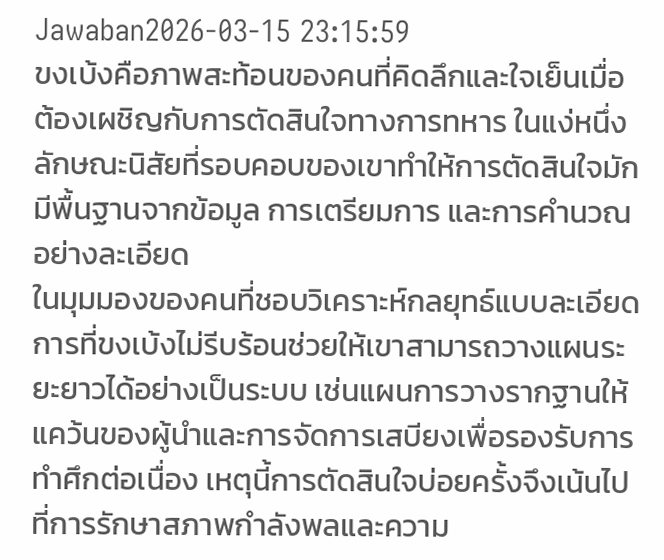Jawaban2026-03-15 23:15:59
ขงเบ้งคือภาพสะท้อนของคนที่คิดลึกและใจเย็นเมื่อต้องเผชิญกับการตัดสินใจทางการทหาร ในแง่หนึ่งลักษณะนิสัยที่รอบคอบของเขาทำให้การตัดสินใจมักมีพื้นฐานจากข้อมูล การเตรียมการ และการคำนวณอย่างละเอียด
ในมุมมองของคนที่ชอบวิเคราะห์กลยุทธ์แบบละเอียด การที่ขงเบ้งไม่รีบร้อนช่วยให้เขาสามารถวางแผนระยะยาวได้อย่างเป็นระบบ เช่นแผนการวางรากฐานให้แคว้นของผู้นำและการจัดการเสบียงเพื่อรองรับการทำศึกต่อเนื่อง เหตุนี้การตัดสินใจบ่อยครั้งจึงเน้นไปที่การรักษาสภาพกำลังพลและความ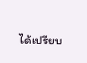ได้เปรียบ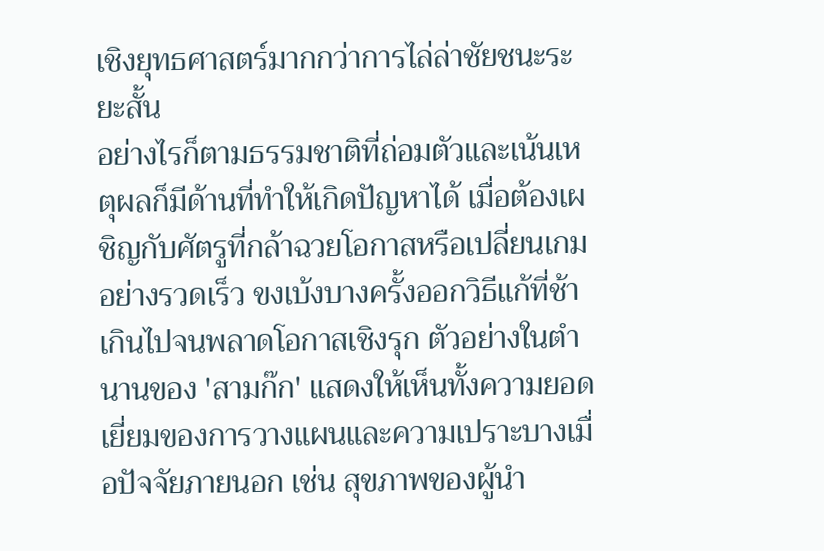เชิงยุทธศาสตร์มากกว่าการไล่ล่าชัยชนะระยะสั้น
อย่างไรก็ตามธรรมชาติที่ถ่อมตัวและเน้นเหตุผลก็มีด้านที่ทำให้เกิดปัญหาได้ เมื่อต้องเผชิญกับศัตรูที่กล้าฉวยโอกาสหรือเปลี่ยนเกมอย่างรวดเร็ว ขงเบ้งบางครั้งออกวิธีแก้ที่ช้าเกินไปจนพลาดโอกาสเชิงรุก ตัวอย่างในตำนานของ 'สามก๊ก' แสดงให้เห็นทั้งความยอดเยี่ยมของการวางแผนและความเปราะบางเมื่อปัจจัยภายนอก เช่น สุขภาพของผู้นำ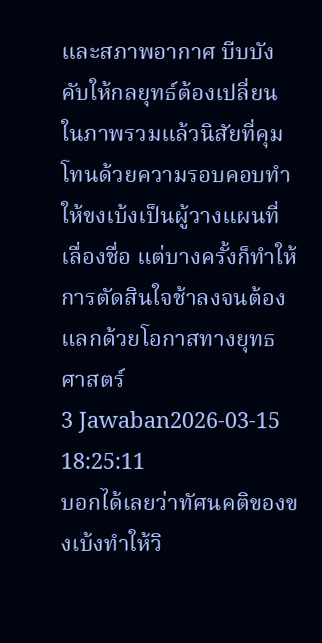และสภาพอากาศ บีบบังคับให้กลยุทธ์ต้องเปลี่ยน ในภาพรวมแล้วนิสัยที่คุมโทนด้วยความรอบคอบทำให้ขงเบ้งเป็นผู้วางแผนที่เลื่องชื่อ แต่บางครั้งก็ทำให้การตัดสินใจช้าลงจนต้องแลกด้วยโอกาสทางยุทธศาสตร์
3 Jawaban2026-03-15 18:25:11
บอกได้เลยว่าทัศนคติของขงเบ้งทำให้วิ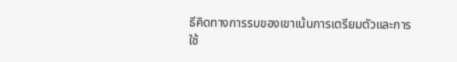ธีคิดทางการรบของเขาเน้นการเตรียมตัวและการใช้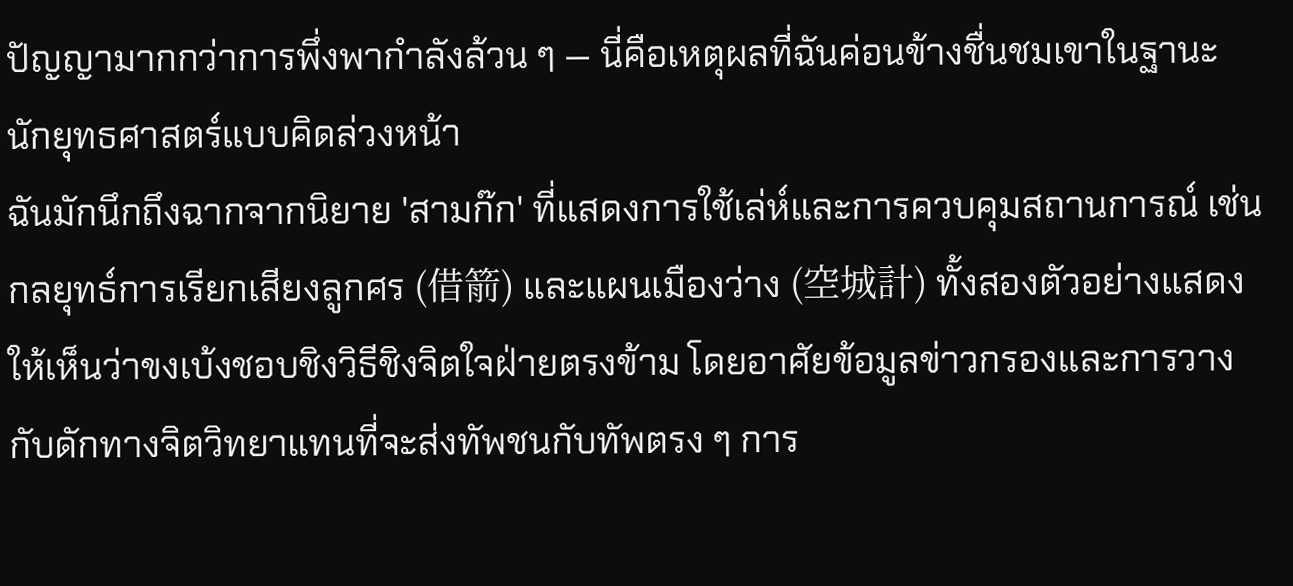ปัญญามากกว่าการพึ่งพากำลังล้วน ๆ — นี่คือเหตุผลที่ฉันค่อนข้างชื่นชมเขาในฐานะนักยุทธศาสตร์แบบคิดล่วงหน้า
ฉันมักนึกถึงฉากจากนิยาย 'สามก๊ก' ที่แสดงการใช้เล่ห์และการควบคุมสถานการณ์ เช่นกลยุทธ์การเรียกเสียงลูกศร (借箭) และแผนเมืองว่าง (空城計) ทั้งสองตัวอย่างแสดงให้เห็นว่าขงเบ้งชอบชิงวิธีชิงจิตใจฝ่ายตรงข้าม โดยอาศัยข้อมูลข่าวกรองและการวางกับดักทางจิตวิทยาแทนที่จะส่งทัพชนกับทัพตรง ๆ การ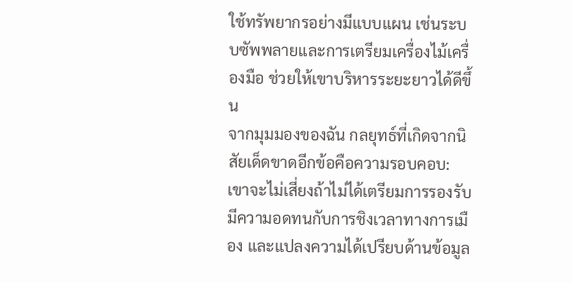ใช้ทรัพยากรอย่างมีแบบแผน เช่นระบบซัพพลายและการเตรียมเครื่องไม้เครื่องมือ ช่วยให้เขาบริหารระยะยาวได้ดีขึ้น
จากมุมมองของฉัน กลยุทธ์ที่เกิดจากนิสัยเด็ดขาดอีกข้อคือความรอบคอบ: เขาจะไม่เสี่ยงถ้าไม่ได้เตรียมการรองรับ มีความอดทนกับการชิงเวลาทางการเมือง และแปลงความได้เปรียบด้านข้อมูล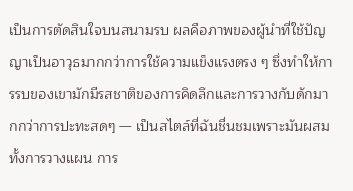เป็นการตัดสินใจบนสนามรบ ผลคือภาพของผู้นำที่ใช้ปัญญาเป็นอาวุธมากกว่าการใช้ความแข็งแรงตรง ๆ ซึ่งทำให้การรบของเขามักมีรสชาติของการคิดลึกและการวางกับดักมากกว่าการปะทะสดๆ — เป็นสไตล์ที่ฉันชื่นชมเพราะมันผสมทั้งการวางแผน การ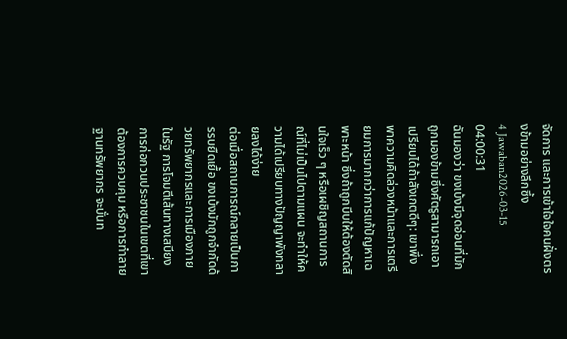จัดการ และการเข้าใจใจคนฝั่งตรงข้ามอย่างลึกซึ้ง
4 Jawaban2026-03-15 04:00:31
ฉันมองว่า ขงเบ้งมีจุดอ่อนที่มักถูกมองข้ามซึ่งศัตรูสามารถเอาเปรียบได้ถ้าสังเกตดีๆ: เขาพึ่งพาความคิดล่วงหน้าและการเตรียมการมากกว่าการแก้ปัญหาเฉพาะหน้า ซึ่งถ้าถูกบีบให้ต้องตัดสินใจเร็ว ๆ หรือเผชิญสถานการณ์ที่ไม่เป็นไปตามแผน จะทำให้ความได้เปรียบทางปัญญาพังทลายลงได้ง่าย
ต่อเมื่อสถานการณ์กลายเป็นการรบยืดเยื้อ ขงเบ้งมักถูกจำกัดด้วยทรัพยากรและการเมืองภายในรัฐ การโจมตีเส้นทางเสบียง การก่อกวนประชาชนในเขตที่เขาต้องการควบคุม หรือการทำลายฐานทรัพยากร จะบั่นท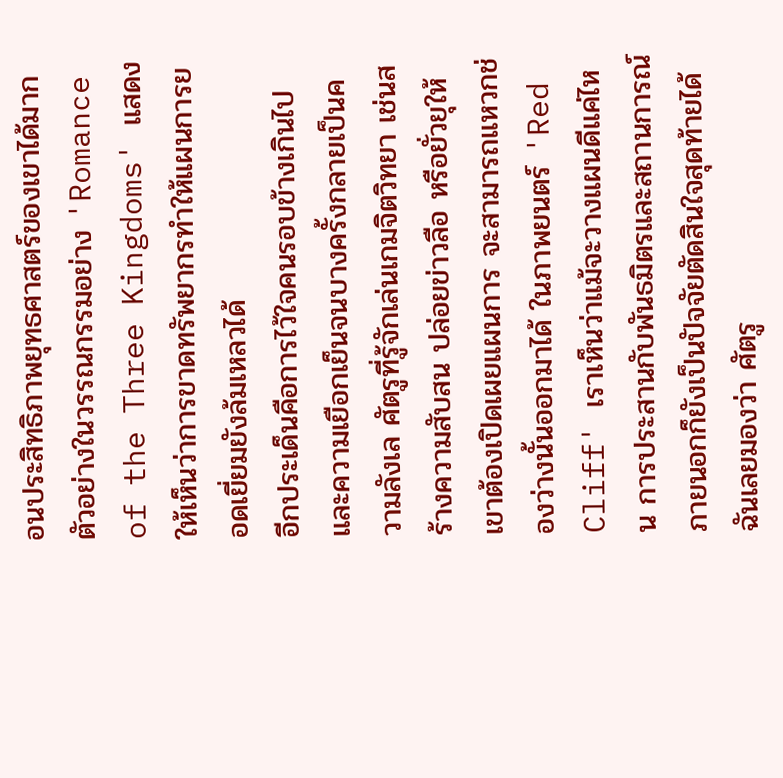อนประสิทธิภาพยุทธศาสตร์ของเขาได้มาก ตัวอย่างในวรรณกรรมอย่าง 'Romance of the Three Kingdoms' แสดงให้เห็นว่าการขาดทรัพยากรทำให้แผนการยอดเยี่ยมยังล้มเหลวได้
อีกประเด็นคือการไว้ใจคนรอบข้างเกินไปและความเยือกเย็นจนบางครั้งกลายเป็นความลังเล ศัตรูที่รู้จักเล่นเกมจิตวิทยา เช่นสร้างความสับสน ปล่อยข่าวลือ หรือยั่วยุให้เขาต้องเปิดเผยแผนการ จะสามารถแหวกช่องว่างนั้นออกมาได้ ในภาพยนตร์ 'Red Cliff' เราเห็นว่าแม้จะวางแผนดีแค่ไหน การประสานกับพันธมิตรและสถานการณ์ภายนอกก็ยังเป็นปัจจัยตัดสินใจสุดท้ายได้ ฉันเลยมองว่า ศัตรู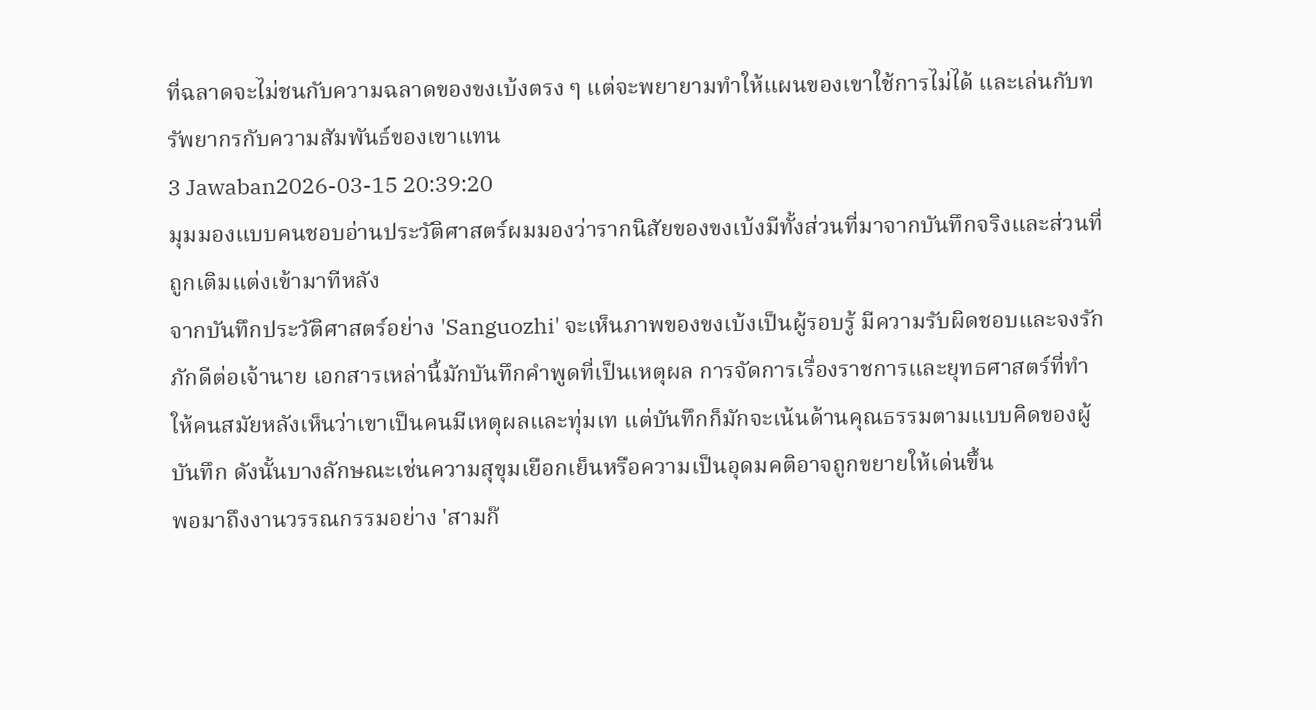ที่ฉลาดจะไม่ชนกับความฉลาดของขงเบ้งตรง ๆ แต่จะพยายามทำให้แผนของเขาใช้การไม่ได้ และเล่นกับทรัพยากรกับความสัมพันธ์ของเขาแทน
3 Jawaban2026-03-15 20:39:20
มุมมองแบบคนชอบอ่านประวัติศาสตร์ผมมองว่ารากนิสัยของขงเบ้งมีทั้งส่วนที่มาจากบันทึกจริงและส่วนที่ถูกเติมแต่งเข้ามาทีหลัง
จากบันทึกประวัติศาสตร์อย่าง 'Sanguozhi' จะเห็นภาพของขงเบ้งเป็นผู้รอบรู้ มีความรับผิดชอบและจงรักภักดีต่อเจ้านาย เอกสารเหล่านี้มักบันทึกคำพูดที่เป็นเหตุผล การจัดการเรื่องราชการและยุทธศาสตร์ที่ทำให้คนสมัยหลังเห็นว่าเขาเป็นคนมีเหตุผลและทุ่มเท แต่บันทึกก็มักจะเน้นด้านคุณธรรมตามแบบคิดของผู้บันทึก ดังนั้นบางลักษณะเช่นความสุขุมเยือกเย็นหรือความเป็นอุดมคติอาจถูกขยายให้เด่นขึ้น
พอมาถึงงานวรรณกรรมอย่าง 'สามก๊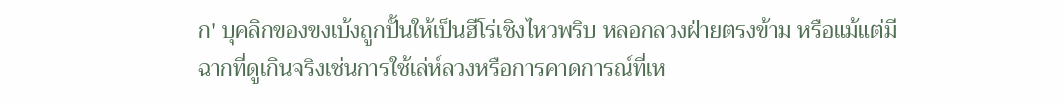ก' บุคลิกของขงเบ้งถูกปั้นให้เป็นฮีโร่เชิงไหวพริบ หลอกลวงฝ่ายตรงข้าม หรือแม้แต่มีฉากที่ดูเกินจริงเช่นการใช้เล่ห์ลวงหรือการคาดการณ์ที่เห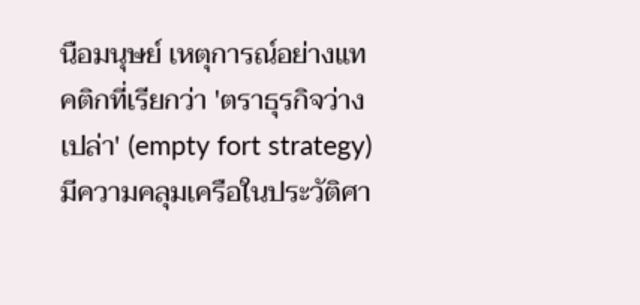นือมนุษย์ เหตุการณ์อย่างแทคติกที่เรียกว่า 'ตราธุรกิจว่างเปล่า' (empty fort strategy) มีความคลุมเครือในประวัติศา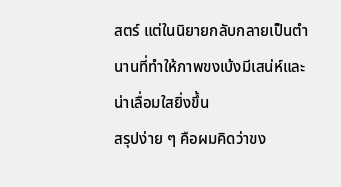สตร์ แต่ในนิยายกลับกลายเป็นตำนานที่ทำให้ภาพขงเบ้งมีเสน่ห์และน่าเลื่อมใสยิ่งขึ้น
สรุปง่าย ๆ คือผมคิดว่าขง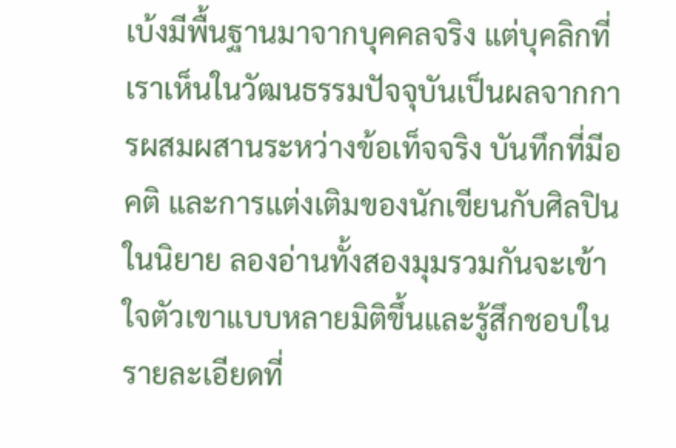เบ้งมีพื้นฐานมาจากบุคคลจริง แต่บุคลิกที่เราเห็นในวัฒนธรรมปัจจุบันเป็นผลจากการผสมผสานระหว่างข้อเท็จจริง บันทึกที่มีอคติ และการแต่งเติมของนักเขียนกับศิลปินในนิยาย ลองอ่านทั้งสองมุมรวมกันจะเข้าใจตัวเขาแบบหลายมิติขึ้นและรู้สึกชอบในรายละเอียดที่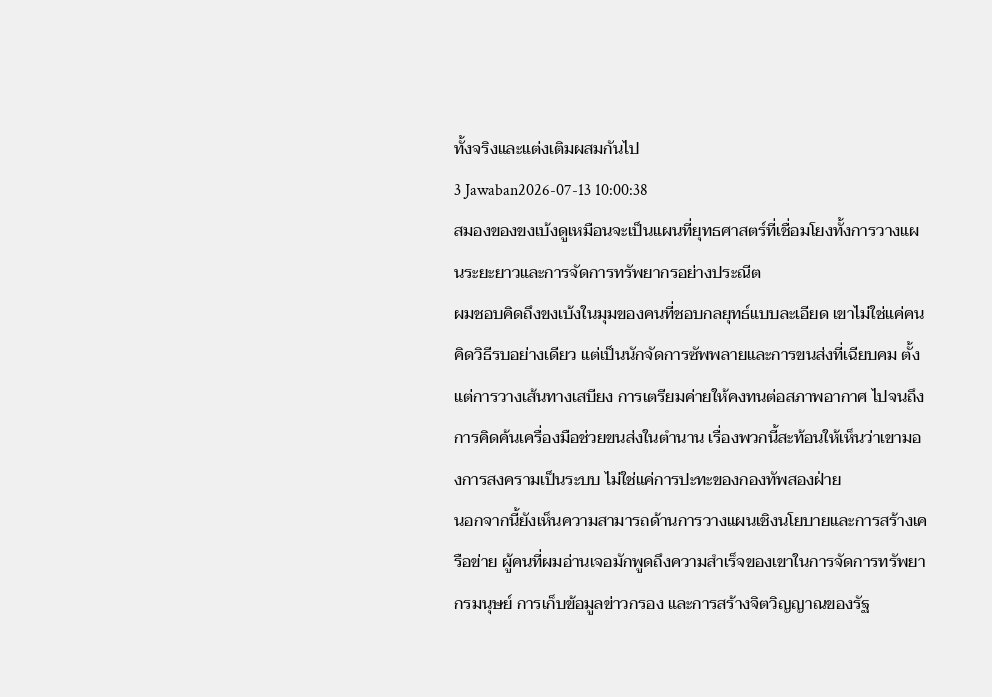ทั้งจริงและแต่งเติมผสมกันไป
3 Jawaban2026-07-13 10:00:38
สมองของขงเบ้งดูเหมือนจะเป็นแผนที่ยุทธศาสตร์ที่เชื่อมโยงทั้งการวางแผนระยะยาวและการจัดการทรัพยากรอย่างประณีต
ผมชอบคิดถึงขงเบ้งในมุมของคนที่ชอบกลยุทธ์แบบละเอียด เขาไม่ใช่แค่คนคิดวิธีรบอย่างเดียว แต่เป็นนักจัดการซัพพลายและการขนส่งที่เฉียบคม ตั้งแต่การวางเส้นทางเสบียง การเตรียมค่ายให้คงทนต่อสภาพอากาศ ไปจนถึงการคิดค้นเครื่องมือช่วยขนส่งในตำนาน เรื่องพวกนี้สะท้อนให้เห็นว่าเขามองการสงครามเป็นระบบ ไม่ใช่แค่การปะทะของกองทัพสองฝ่าย
นอกจากนี้ยังเห็นความสามารถด้านการวางแผนเชิงนโยบายและการสร้างเครือข่าย ผู้คนที่ผมอ่านเจอมักพูดถึงความสำเร็จของเขาในการจัดการทรัพยากรมนุษย์ การเก็บข้อมูลข่าวกรอง และการสร้างจิตวิญญาณของรัฐ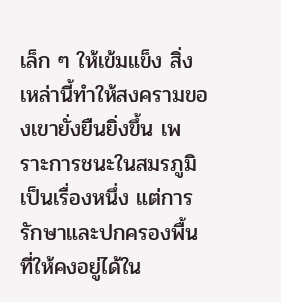เล็ก ๆ ให้เข้มแข็ง สิ่งเหล่านี้ทำให้สงครามของเขายั่งยืนยิ่งขึ้น เพราะการชนะในสมรภูมิเป็นเรื่องหนึ่ง แต่การรักษาและปกครองพื้นที่ให้คงอยู่ได้ใน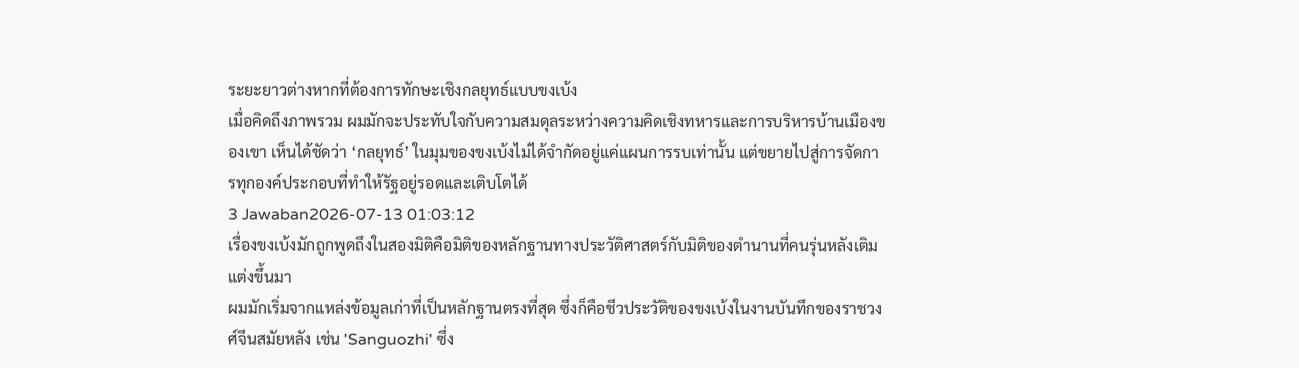ระยะยาวต่างหากที่ต้องการทักษะเชิงกลยุทธ์แบบขงเบ้ง
เมื่อคิดถึงภาพรวม ผมมักจะประทับใจกับความสมดุลระหว่างความคิดเชิงทหารและการบริหารบ้านเมืองของเขา เห็นได้ชัดว่า ‘กลยุทธ์’ ในมุมของขงเบ้งไม่ได้จำกัดอยู่แค่แผนการรบเท่านั้น แต่ขยายไปสู่การจัดการทุกองค์ประกอบที่ทำให้รัฐอยู่รอดและเติบโตได้
3 Jawaban2026-07-13 01:03:12
เรื่องขงเบ้งมักถูกพูดถึงในสองมิติคือมิติของหลักฐานทางประวัติศาสตร์กับมิติของตำนานที่คนรุ่นหลังเติมแต่งขึ้นมา
ผมมักเริ่มจากแหล่งข้อมูลเก่าที่เป็นหลักฐานตรงที่สุด ซึ่งก็คือชีวประวัติของขงเบ้งในงานบันทึกของราชวงศ์จีนสมัยหลัง เช่น 'Sanguozhi' ซึ่ง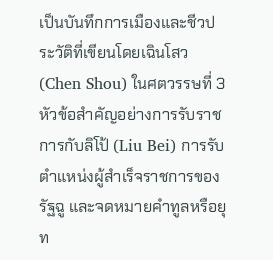เป็นบันทึกการเมืองและชีวประวัติที่เขียนโดยเฉินโสว (Chen Shou) ในศตวรรษที่ 3 หัวข้อสำคัญอย่างการรับราชการกับลิโป้ (Liu Bei) การรับตำแหน่งผู้สำเร็จราชการของรัฐฉู และจดหมายคำทูลหรือยุท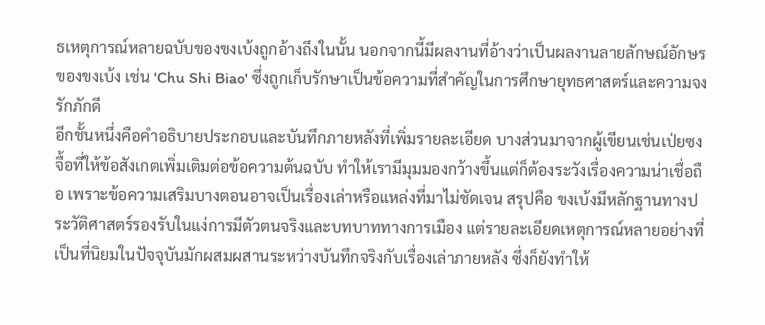ธเหตุการณ์หลายฉบับของขงเบ้งถูกอ้างถึงในนั้น นอกจากนี้มีผลงานที่อ้างว่าเป็นผลงานลายลักษณ์อักษรของขงเบ้ง เช่น 'Chu Shi Biao' ซึ่งถูกเก็บรักษาเป็นข้อความที่สำคัญในการศึกษายุทธศาสตร์และความจงรักภักดี
อีกชั้นหนึ่งคือคำอธิบายประกอบและบันทึกภายหลังที่เพิ่มรายละเอียด บางส่วนมาจากผู้เขียนเช่นเป่ยซงจื้อที่ให้ข้อสังเกตเพิ่มเติมต่อข้อความต้นฉบับ ทำให้เรามีมุมมองกว้างขึ้นแต่ก็ต้องระวังเรื่องความน่าเชื่อถือ เพราะข้อความเสริมบางตอนอาจเป็นเรื่องเล่าหรือแหล่งที่มาไม่ชัดเจน สรุปคือ ขงเบ้งมีหลักฐานทางประวัติศาสตร์รองรับในแง่การมีตัวตนจริงและบทบาททางการเมือง แต่รายละเอียดเหตุการณ์หลายอย่างที่เป็นที่นิยมในปัจจุบันมักผสมผสานระหว่างบันทึกจริงกับเรื่องเล่าภายหลัง ซึ่งก็ยังทำให้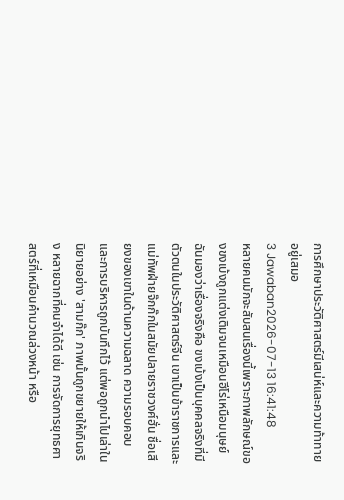การศึกษาประวัติศาสตร์มีเสน่ห์และความท้าทายอยู่เสมอ
3 Jawaban2026-07-13 16:41:48
หลายคนมักจะสับสนเรื่องนี้เพราะภาพลักษณ์ของขงเบ้งถูกแต่งเติมจนเหมือนฮีโร่เหนือมนุษย์
ฉันมองว่าเรื่องจริงคือ ขงเบ้งเป็นบุคคลจริงที่มีตัวตนในประวัติศาสตร์จีน เขาเป็นข้าราชการและแม่ทัพฝ่ายจ๊กก๊กในสมัยปลายราชวงศ์ฮั่น ชื่อเสียงของเขาในด้านความฉลาด ความรอบคอบ และการบริหารถูกบันทึกไว้ แต่พอถูกนำไปเล่าในนิยายอย่าง 'สามก๊ก' ภาพนั้นถูกขยายให้เกินจริง หลายฉากที่คนจำได้ดี เช่น การจัดการยุทธศาสตร์ที่เหมือนคำนวณล่วงหน้า หรือ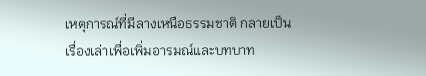เหตุการณ์ที่มีลางเหนือธรรมชาติ กลายเป็นเรื่องเล่าเพื่อเพิ่มอารมณ์และบทบาท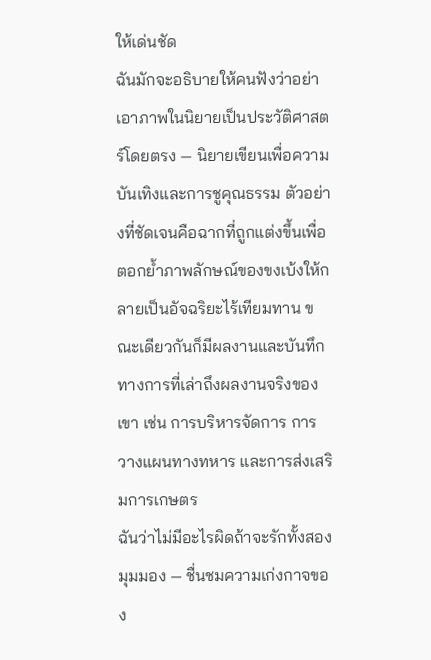ให้เด่นชัด
ฉันมักจะอธิบายให้คนฟังว่าอย่าเอาภาพในนิยายเป็นประวัติศาสตร์โดยตรง — นิยายเขียนเพื่อความบันเทิงและการชูคุณธรรม ตัวอย่างที่ชัดเจนคือฉากที่ถูกแต่งขึ้นเพื่อตอกย้ำภาพลักษณ์ของขงเบ้งให้กลายเป็นอัจฉริยะไร้เทียมทาน ขณะเดียวกันก็มีผลงานและบันทึกทางการที่เล่าถึงผลงานจริงของเขา เช่น การบริหารจัดการ การวางแผนทางทหาร และการส่งเสริมการเกษตร
ฉันว่าไม่มีอะไรผิดถ้าจะรักทั้งสองมุมมอง — ชื่นชมความเก่งกาจของ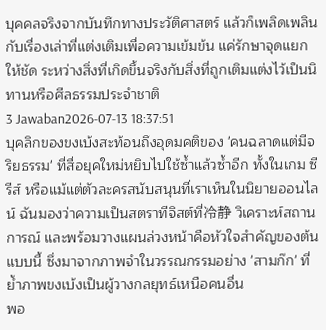บุคคลจริงจากบันทึกทางประวัติศาสตร์ แล้วก็เพลิดเพลินกับเรื่องเล่าที่แต่งเติมเพื่อความเข้มข้น แค่รักษาจุดแยกให้ชัด ระหว่างสิ่งที่เกิดขึ้นจริงกับสิ่งที่ถูกเติมแต่งไว้เป็นนิทานหรือศีลธรรมประจำชาติ
3 Jawaban2026-07-13 18:37:51
บุคลิกของขงเบ้งสะท้อนถึงอุดมคติของ 'คนฉลาดแต่มีจริยธรรม' ที่สื่อยุคใหม่หยิบไปใช้ซ้ำแล้วซ้ำอีก ทั้งในเกม ซีรีส์ หรือแม้แต่ตัวละครสนับสนุนที่เราเห็นในนิยายออนไลน์ ฉันมองว่าความเป็นสตราทีจิสต์ที่冷静 วิเคราะห์สถานการณ์ และพร้อมวางแผนล่วงหน้าคือหัวใจสำคัญของต้นแบบนี้ ซึ่งมาจากภาพจำในวรรณกรรมอย่าง 'สามก๊ก' ที่ย้ำภาพขงเบ้งเป็นผู้วางกลยุทธ์เหนือคนอื่น
พอ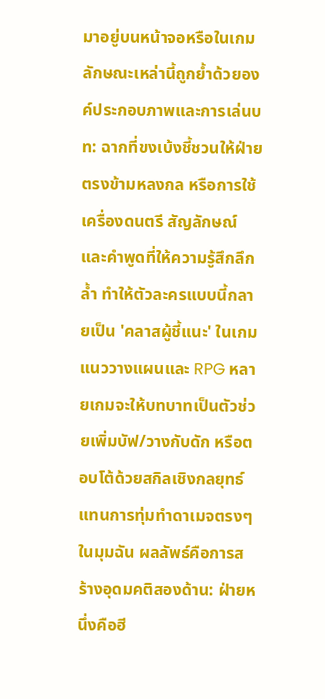มาอยู่บนหน้าจอหรือในเกม ลักษณะเหล่านี้ถูกย้ำด้วยองค์ประกอบภาพและการเล่นบท: ฉากที่ขงเบ้งชี้ชวนให้ฝ่ายตรงข้ามหลงกล หรือการใช้เครื่องดนตรี สัญลักษณ์ และคำพูดที่ให้ความรู้สึกลึกล้ำ ทำให้ตัวละครแบบนี้กลายเป็น 'คลาสผู้ชี้แนะ' ในเกมแนววางแผนและ RPG หลายเกมจะให้บทบาทเป็นตัวช่วยเพิ่มบัฟ/วางกับดัก หรือตอบโต้ด้วยสกิลเชิงกลยุทธ์แทนการทุ่มทำดาเมจตรงๆ
ในมุมฉัน ผลลัพธ์คือการสร้างอุดมคติสองด้าน: ฝ่ายหนึ่งคือฮี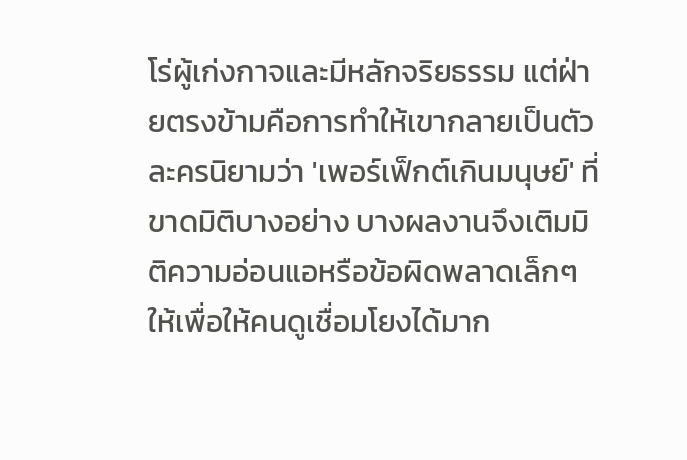โร่ผู้เก่งกาจและมีหลักจริยธรรม แต่ฝ่ายตรงข้ามคือการทำให้เขากลายเป็นตัวละครนิยามว่า 'เพอร์เฟ็กต์เกินมนุษย์' ที่ขาดมิติบางอย่าง บางผลงานจึงเติมมิติความอ่อนแอหรือข้อผิดพลาดเล็กๆ ให้เพื่อให้คนดูเชื่อมโยงได้มาก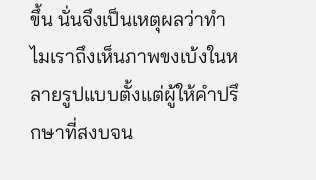ขึ้น นั่นจึงเป็นเหตุผลว่าทำไมเราถึงเห็นภาพขงเบ้งในหลายรูปแบบตั้งแต่ผู้ให้คำปรึกษาที่สงบจน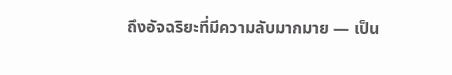ถึงอัจฉริยะที่มีความลับมากมาย — เป็น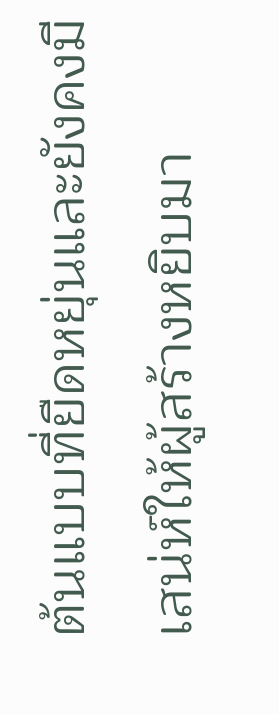ต้นแบบที่ยืดหยุ่นและยังคงมีเสน่ห์ให้ผู้สร้างหยิบมา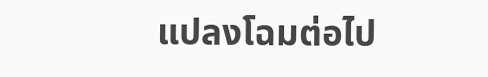แปลงโฉมต่อไป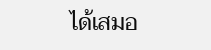ได้เสมอ